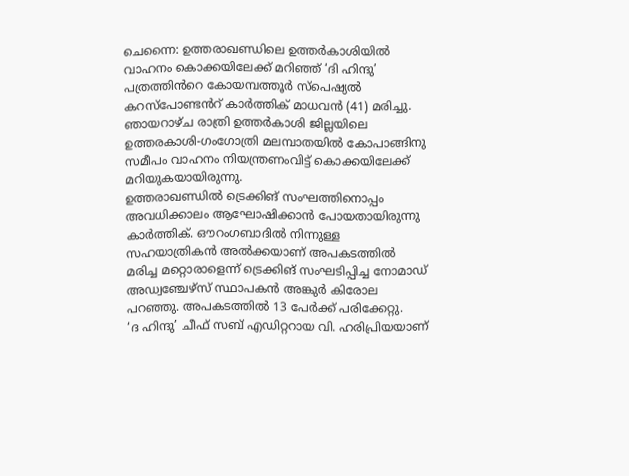ചെന്നൈ: ഉത്തരാഖണ്ഡിലെ ഉത്തർകാശിയിൽ വാഹനം കൊക്കയിലേക്ക് മറിഞ്ഞ് ‘ദി ഹിന്ദു’ പത്രത്തിൻറെ കോയമ്പത്തൂർ സ്പെഷ്യൽ കറസ്പോണ്ടൻറ് കാർത്തിക് മാധവൻ (41) മരിച്ചു. ഞായറാഴ്ച രാത്രി ഉത്തർകാശി ജില്ലയിലെ ഉത്തരകാശി-ഗംഗോത്രി മലമ്പാതയിൽ കോപാങ്ങിനു സമീപം വാഹനം നിയന്ത്രണംവിട്ട് കൊക്കയിലേക്ക് മറിയുകയായിരുന്നു.
ഉത്തരാഖണ്ഡിൽ ട്രെക്കിങ് സംഘത്തിനൊപ്പം അവധിക്കാലം ആഘോഷിക്കാൻ പോയതായിരുന്നു കാർത്തിക്. ഔറംഗബാദിൽ നിന്നുള്ള സഹയാത്രികൻ അൽക്കയാണ് അപകടത്തിൽ മരിച്ച മറ്റൊരാളെന്ന് ട്രെക്കിങ് സംഘടിപ്പിച്ച നോമാഡ് അഡ്വഞ്ചേഴ്സ് സ്ഥാപകൻ അങ്കുർ കിരോല പറഞ്ഞു. അപകടത്തിൽ 13 പേർക്ക് പരിക്കേറ്റു.
‘ദ ഹിന്ദു’ ചീഫ് സബ് എഡിറ്ററായ വി. ഹരിപ്രിയയാണ്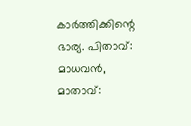കാർത്തിക്കിന്റെ ഭാര്യ. പിതാവ്: മാധവൻ, മാതാവ്: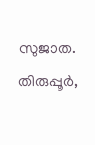സുജാത. തിരുപ്പൂർ,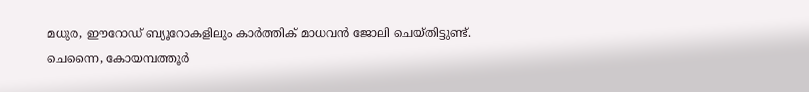മധുര, ഈറോഡ് ബ്യൂറോകളിലും കാർത്തിക് മാധവൻ ജോലി ചെയ്തിട്ടുണ്ട്.
ചെന്നൈ, കോയമ്പത്തൂർ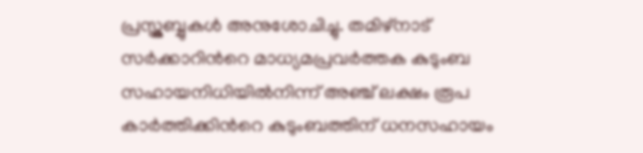പ്രസ്ക്ലബ്ബുകൾ അനുശോചിച്ചു. തമിഴ്നാട് സർക്കാറിൻറെ മാധ്യമപ്രവർത്തക കുടുംബ സഹായനിധിയിൽനിന്ന് അഞ്ച് ലക്ഷം രൂപ കാർത്തിക്കിൻറെ കുടുംബത്തിന് ധനസഹായം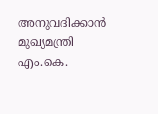അനുവദിക്കാൻ മുഖ്യമന്ത്രി എം.കെ.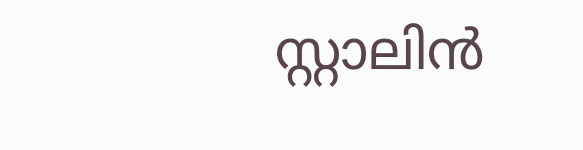സ്റ്റാലിൻ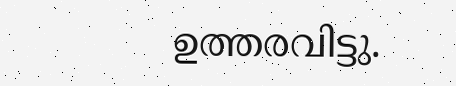ഉത്തരവിട്ടു.